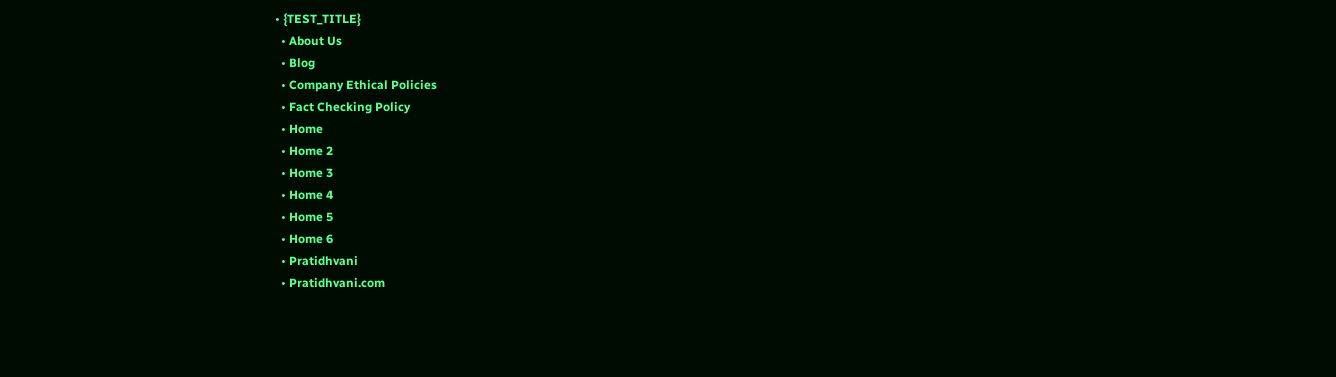• {TEST_TITLE}
  • About Us
  • Blog
  • Company Ethical Policies
  • Fact Checking Policy
  • Home
  • Home 2
  • Home 3
  • Home 4
  • Home 5
  • Home 6
  • Pratidhvani
  • Pratidhvani.com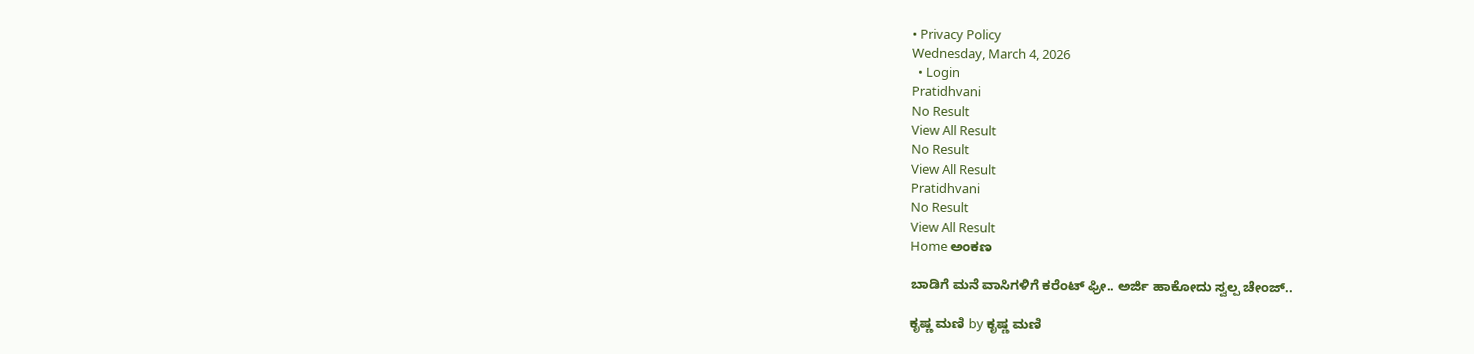• Privacy Policy
Wednesday, March 4, 2026
  • Login
Pratidhvani
No Result
View All Result
No Result
View All Result
Pratidhvani
No Result
View All Result
Home ಅಂಕಣ

ಬಾಡಿಗೆ ಮನೆ ವಾಸಿಗಳಿಗೆ ಕರೆಂಟ್ ಫ್ರೀ.. ಅರ್ಜಿ ಹಾಕೋದು ಸ್ವಲ್ಪ ಚೇಂಜ್..

ಕೃಷ್ಣ ಮಣಿ by ಕೃಷ್ಣ ಮಣಿ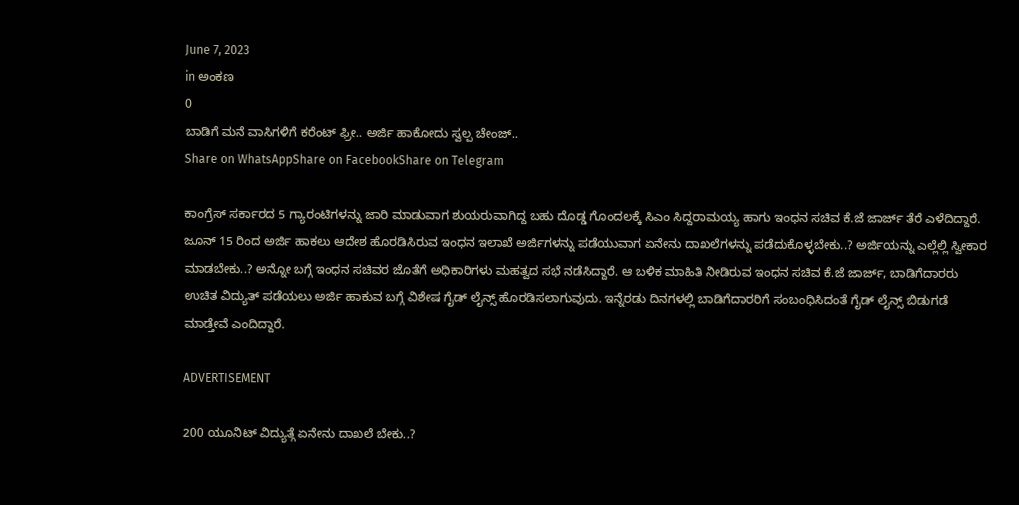June 7, 2023
in ಅಂಕಣ
0
ಬಾಡಿಗೆ ಮನೆ ವಾಸಿಗಳಿಗೆ ಕರೆಂಟ್ ಫ್ರೀ.. ಅರ್ಜಿ ಹಾಕೋದು ಸ್ವಲ್ಪ ಚೇಂಜ್..
Share on WhatsAppShare on FacebookShare on Telegram

ಕಾಂಗ್ರೆಸ್ ಸರ್ಕಾರದ 5 ಗ್ಯಾರಂಟಿಗಳನ್ನು ಜಾರಿ ಮಾಡುವಾಗ ಶುಯರುವಾಗಿದ್ದ ಬಹು ದೊಡ್ಡ ಗೊಂದಲಕ್ಕೆ ಸಿಎಂ ಸಿದ್ದರಾಮಯ್ಯ ಹಾಗು ಇಂಧನ ಸಚಿವ ಕೆ.ಜೆ ಜಾರ್ಜ್ ತೆರೆ ಎಳೆದಿದ್ದಾರೆ. ಜೂನ್ 15 ರಿಂದ ಅರ್ಜಿ ಹಾಕಲು ಆದೇಶ ಹೊರಡಿಸಿರುವ ಇಂಧನ ಇಲಾಖೆ ಅರ್ಜಿಗಳನ್ನು ಪಡೆಯುವಾಗ ಏನೇನು ದಾಖಲೆಗಳನ್ನು ಪಡೆದುಕೊಳ್ಳಬೇಕು..? ಅರ್ಜಿಯನ್ನು ಎಲ್ಲೆಲ್ಲಿ ಸ್ವೀಕಾರ ಮಾಡಬೇಕು..? ಅನ್ನೋ ಬಗ್ಗೆ ಇಂಧನ ಸಚಿವರ ಜೊತೆಗೆ ಅಧಿಕಾರಿಗಳು ಮಹತ್ವದ ಸಭೆ ನಡೆಸಿದ್ದಾರೆ. ಆ ಬಳಿಕ ಮಾಹಿತಿ ನೀಡಿರುವ ಇಂಧನ ಸಚಿವ ಕೆ.ಜೆ ಜಾರ್ಜ್, ಬಾಡಿಗೆದಾರರು ಉಚಿತ ವಿದ್ಯುತ್ ಪಡೆಯಲು ಅರ್ಜಿ ಹಾಕುವ ಬಗ್ಗೆ ವಿಶೇಷ ಗೈಡ್ ಲೈನ್ಸ್ ಹೊರಡಿಸಲಾಗುವುದು. ಇನ್ನೆರಡು ದಿನಗಳಲ್ಲಿ ಬಾಡಿಗೆದಾರರಿಗೆ ಸಂಬಂಧಿಸಿದಂತೆ ಗೈಡ್ ಲೈನ್ಸ್ ಬಿಡುಗಡೆ ಮಾಡ್ತೇವೆ ಎಂದಿದ್ದಾರೆ.

ADVERTISEMENT

200 ಯೂನಿಟ್ ವಿದ್ಯುತ್ಗೆ ಏನೇನು ದಾಖಲೆ ಬೇಕು..?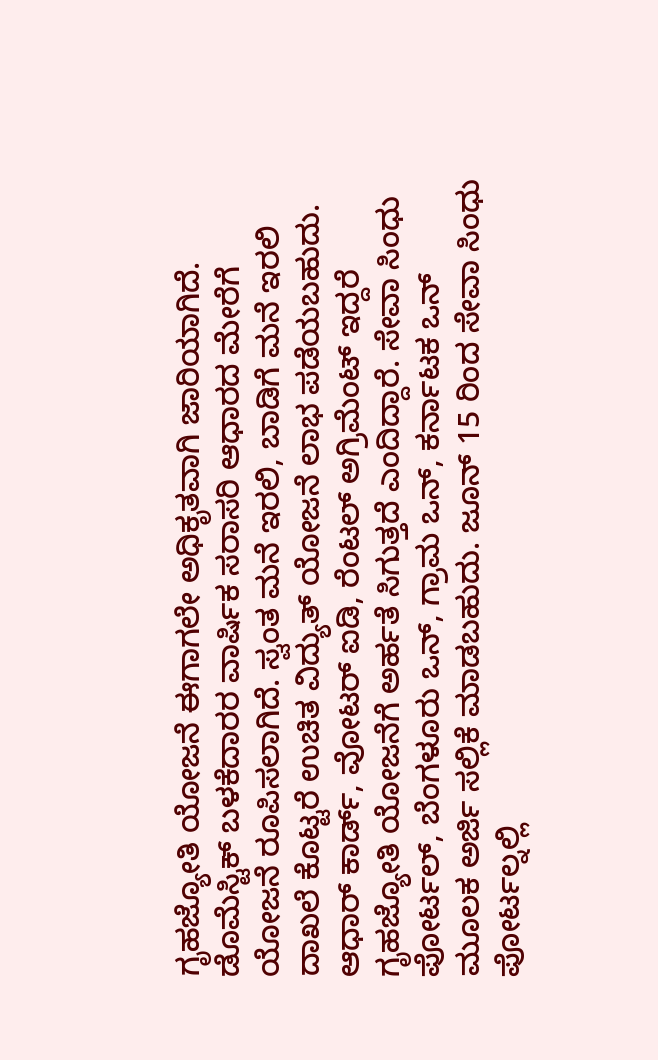ಗೃಹಜ್ಯೋತಿ ಯೋಜನೆ ಈಗಾಗಲೇ ಅಧಿಕೃತವಾಗಿ ಜಾರಿಯಾಗಿದೆ. ಡೊಮೆಸ್ಟಿಕ್ ಬಳಕೆದಾರರ ವಾರ್ಷಿಕ ಸರಾಸರಿ ಆಧಾರದ ಮೇರೆಗೆ ಯೋಜನೆ ರೂಪಿಸಲಾಗಿದೆ. ಸ್ವಂತ ಮನೆ ಇರಲಿ, ಬಾಡಿಗೆ ಮನೆ ಇರಲಿ ದಾಖಲೆ ಕೊಟ್ಟರೆ ಉಚಿತ ವಿದ್ಯುತ್ ಯೋಜನೆ ಲಾಭ ಪಡೆಯಬಹುದು. ಆಧಾರ್ ಕಾರ್ಡ್, ವೋಟರ್ ಐಡಿ, ರೆಂಟಲ್ ಅಗ್ರಿಮೆಂಟ್ ಇದ್ದರೆ ಗೃಹಜ್ಯೋತಿ ಯೋಜನೆಗೆ ಅರ್ಹತೆ ಸಿಗುತ್ತದೆ ಎಂದಿದ್ದಾರೆ. ಸೇವಾ ಸಿಂಧು ಪೋರ್ಟಲ್, ಬೆಂಗಳೂರು ಒನ್, ಗ್ರಾಮ ಒನ್, ಕರ್ನಾಟಕ ಒನ್ ಮೂಲಕ ಅರ್ಜಿ ಸಲ್ಲಿಕೆ ಮಾಡಬಹುದು. ಜೂನ್ 15 ರಿಂದ ಸೇವಾ ಸಿಂಧು ಪೋರ್ಟಲ್ನಲ್ಲಿ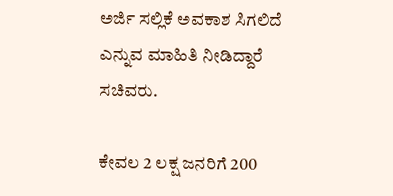ಅರ್ಜಿ ಸಲ್ಲಿಕೆ ಅವಕಾಶ ಸಿಗಲಿದೆ ಎನ್ನುವ ಮಾಹಿತಿ ನೀಡಿದ್ದಾರೆ ಸಚಿವರು.

ಕೇವಲ 2 ಲಕ್ಷ ಜನರಿಗೆ 200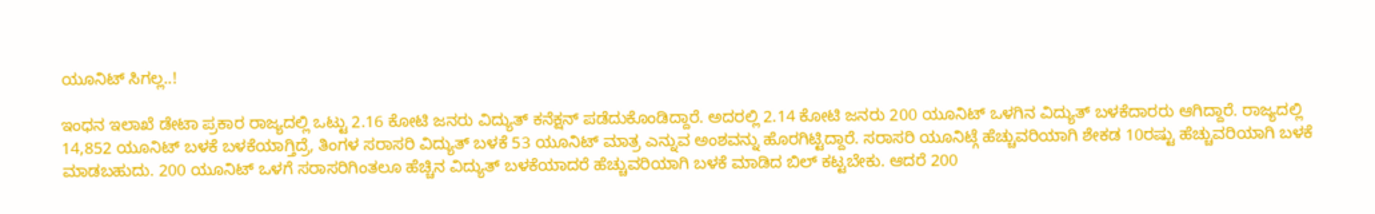ಯೂನಿಟ್ ಸಿಗಲ್ಲ..!

ಇಂಧನ ಇಲಾಖೆ ಡೇಟಾ ಪ್ರಕಾರ ರಾಜ್ಯದಲ್ಲಿ ಒಟ್ಟು 2.16 ಕೋಟಿ ಜನರು ವಿದ್ಯುತ್ ಕನೆಕ್ಷನ್ ಪಡೆದುಕೊಂಡಿದ್ದಾರೆ. ಅದರಲ್ಲಿ 2.14 ಕೋಟಿ ಜನರು 200 ಯೂನಿಟ್ ಒಳಗಿನ ವಿದ್ಯುತ್ ಬಳಕೆದಾರರು ಆಗಿದ್ದಾರೆ. ರಾಜ್ಯದಲ್ಲಿ 14,852 ಯೂನಿಟ್ ಬಳಕೆ ಬಳಕೆಯಾಗ್ತಿದ್ರೆ, ತಿಂಗಳ ಸರಾಸರಿ ವಿದ್ಯುತ್ ಬಳಕೆ 53 ಯೂನಿಟ್ ಮಾತ್ರ ಎನ್ನುವ ಅಂಶವನ್ನು ಹೊರಗಿಟ್ಟಿದ್ದಾರೆ. ಸರಾಸರಿ ಯೂನಿಟ್ಗೆ ಹೆಚ್ಚುವರಿಯಾಗಿ ಶೇಕಡ 10ರಷ್ಟು ಹೆಚ್ಚುವರಿಯಾಗಿ ಬಳಕೆ ಮಾಡಬಹುದು. 200 ಯೂನಿಟ್ ಒಳಗೆ ಸರಾಸರಿಗಿಂತಲೂ ಹೆಚ್ಚಿನ ವಿದ್ಯುತ್ ಬಳಕೆಯಾದರೆ ಹೆಚ್ಚುವರಿಯಾಗಿ ಬಳಕೆ ಮಾಡಿದ ಬಿಲ್ ಕಟ್ಟಬೇಕು. ಆದರೆ 200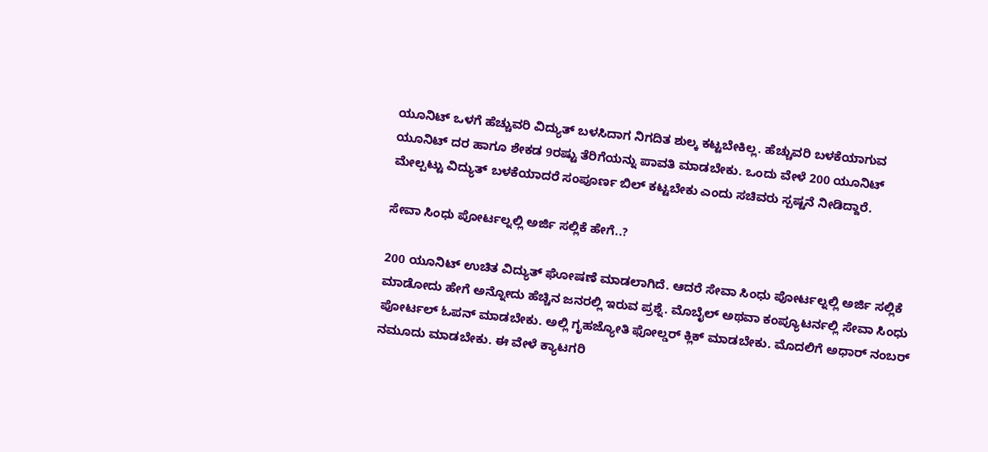ಯೂನಿಟ್ ಒಳಗೆ ಹೆಚ್ಚುವರಿ ವಿದ್ಯುತ್ ಬಳಸಿದಾಗ ನಿಗದಿತ ಶುಲ್ಕ ಕಟ್ಟಬೇಕಿಲ್ಲ. ಹೆಚ್ಚುವರಿ ಬಳಕೆಯಾಗುವ ಯೂನಿಟ್ ದರ ಹಾಗೂ ಶೇಕಡ 9ರಷ್ಟು ತೆರಿಗೆಯನ್ನು ಪಾವತಿ ಮಾಡಬೇಕು. ಒಂದು ವೇಳೆ 200 ಯೂನಿಟ್ ಮೇಲ್ಪಟ್ಟು ವಿದ್ಯುತ್ ಬಳಕೆಯಾದರೆ ಸಂಪೂರ್ಣ ಬಿಲ್‌ ಕಟ್ಟಬೇಕು ಎಂದು ಸಚಿವರು ಸ್ಪಷ್ಟನೆ ನೀಡಿದ್ದಾರೆ.

ಸೇವಾ ಸಿಂಧು ಪೋರ್ಟಲ್ನಲ್ಲಿ ಅರ್ಜಿ ಸಲ್ಲಿಕೆ ಹೇಗೆ..?

200 ಯೂನಿಟ್ ಉಚಿತ ವಿದ್ಯುತ್ ಘೋಷಣೆ ಮಾಡಲಾಗಿದೆ. ಆದರೆ ಸೇವಾ ಸಿಂಧು ಪೋರ್ಟಲ್ನಲ್ಲಿ ಅರ್ಜಿ ಸಲ್ಲಿಕೆ ಮಾಡೋದು ಹೇಗೆ ಅನ್ನೋದು ಹೆಚ್ಚಿನ ಜನರಲ್ಲಿ ಇರುವ ಪ್ರಶ್ನೆ. ಮೊಬೈಲ್ ಅಥವಾ ಕಂಪ್ಯೂಟರ್ನಲ್ಲಿ ಸೇವಾ ಸಿಂಧು ಪೋರ್ಟಲ್ ಓಪನ್ ಮಾಡಬೇಕು. ಅಲ್ಲಿ ಗೃಹಜ್ಯೋತಿ ಫೋಲ್ಡರ್ ಕ್ಲಿಕ್ ಮಾಡಬೇಕು. ಮೊದಲಿಗೆ ಅಧಾರ್ ನಂಬರ್ ನಮೂದು ಮಾಡಬೇಕು. ಈ ವೇಳೆ ಕ್ಯಾಟಗರಿ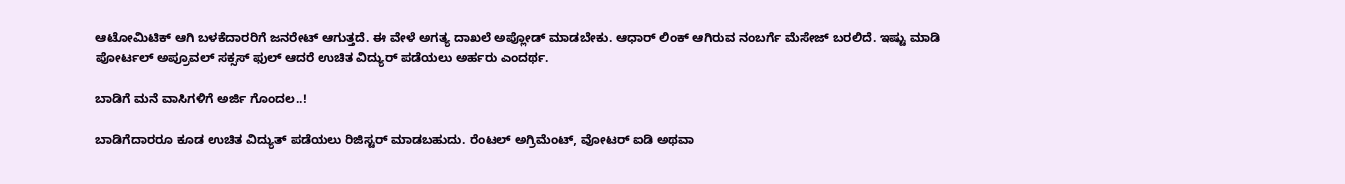ಆಟೋಮಿಟಿಕ್ ಆಗಿ ಬಳಕೆದಾರರಿಗೆ ಜನರೇಟ್ ಆಗುತ್ತದೆ. ಈ ವೇಳೆ ಅಗತ್ಯ ದಾಖಲೆ ಅಪ್ಲೋಡ್ ಮಾಡಬೇಕು. ಆಧಾರ್ ಲಿಂಕ್‌ ಆಗಿರುವ ನಂಬರ್ಗೆ ಮೆಸೇಜ್ ಬರಲಿದೆ. ಇಷ್ಟು ಮಾಡಿ ಪೋರ್ಟಲ್ ಅಪ್ರೂವಲ್ ಸಕ್ಸಸ್ ಫುಲ್ ಆದರೆ ಉಚಿತ ವಿದ್ಯುರ್ ಪಡೆಯಲು ಅರ್ಹರು ಎಂದರ್ಥ.

ಬಾಡಿಗೆ ಮನೆ ವಾಸಿಗಳಿಗೆ ಅರ್ಜಿ ಗೊಂದಲ..!

ಬಾಡಿಗೆದಾರರೂ ಕೂಡ ಉಚಿತ ವಿದ್ಯುತ್ ಪಡೆಯಲು ರಿಜಿಸ್ಟರ್ ಮಾಡಬಹುದು. ರೆಂಟಲ್ ಅಗ್ರಿಮೆಂಟ್, ವೋಟರ್ ಐಡಿ ಅಥವಾ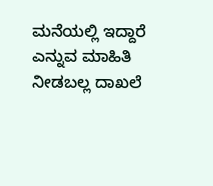ಮನೆಯಲ್ಲಿ ಇದ್ದಾರೆ ಎನ್ನುವ ಮಾಹಿತಿ ನೀಡಬಲ್ಲ ದಾಖಲೆ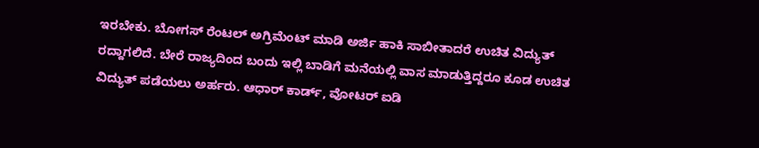ಇರಬೇಕು. ಬೋಗಸ್ ರೆಂಟಲ್ ಅಗ್ರಿಮೆಂಟ್ ಮಾಡಿ ಅರ್ಜಿ ಹಾಕಿ ಸಾಬೀತಾದರೆ ಉಚಿತ ವಿದ್ಯುತ್ ರದ್ದಾಗಲಿದೆ. ಬೇರೆ ರಾಜ್ಯದಿಂದ ಬಂದು ಇಲ್ಲಿ ಬಾಡಿಗೆ ಮನೆಯಲ್ಲಿ ವಾಸ ಮಾಡುತ್ತಿದ್ದರೂ ಕೂಡ ಉಚಿತ ವಿದ್ಯುತ್ ಪಡೆಯಲು ಅರ್ಹರು. ಆಧಾರ್ ಕಾರ್ಡ್, ವೋಟರ್ ಐಡಿ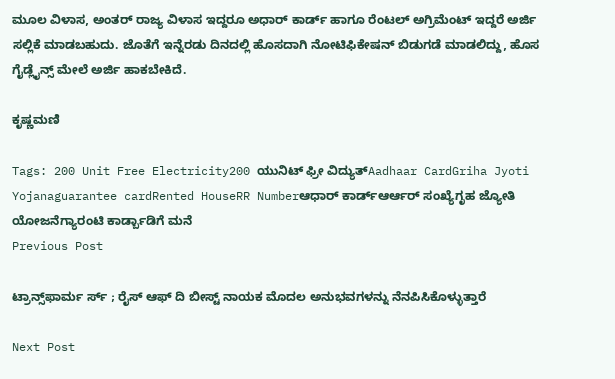ಮೂಲ‌ ವಿಳಾಸ, ಅಂತರ್ ರಾಜ್ಯ ವಿಳಾಸ ಇದ್ದರೂ ಅಧಾರ್ ಕಾರ್ಡ್ ಹಾಗೂ ರೆಂಟಲ್ ಅಗ್ರಿಮೆಂಟ್ ಇದ್ದರೆ ಅರ್ಜಿ ಸಲ್ಲಿಕೆ ಮಾಡಬಹುದು. ಜೊತೆಗೆ ಇನ್ನೆರಡು ದಿನದಲ್ಲಿ ಹೊಸದಾಗಿ ನೋಟಿಫಿಕೇಷನ್ ಬಿಡುಗಡೆ ಮಾಡಲಿದ್ದು, ಹೊಸ ಗೈಡ್ಲೈನ್ಸ್ ಮೇಲೆ ಅರ್ಜಿ ಹಾಕಬೇಕಿದೆ.

ಕೃಷ್ಣಮಣಿ

Tags: 200 Unit Free Electricity200 ಯುನಿಟ್ ಫ್ರೀ ವಿದ್ಯುತ್Aadhaar CardGriha Jyoti Yojanaguarantee cardRented HouseRR Numberಆಧಾರ್ ಕಾರ್ಡ್ಆರ್ಆರ್ ಸಂಖ್ಯೆಗೃಹ ಜ್ಯೋತಿ ಯೋಜನೆಗ್ಯಾರಂಟಿ ಕಾರ್ಡ್ಬಾಡಿಗೆ ಮನೆ
Previous Post

ಟ್ರಾನ್ಸ್‌ಫಾರ್ಮ ರ್ಸ್ ; ರೈಸ್ ಆಫ್ ದಿ ಬೀಸ್ಟ್ ನಾಯಕ ಮೊದಲ ಅನುಭವಗಳನ್ನು ನೆನಪಿಸಿಕೊಳ್ಳುತ್ತಾರೆ

Next Post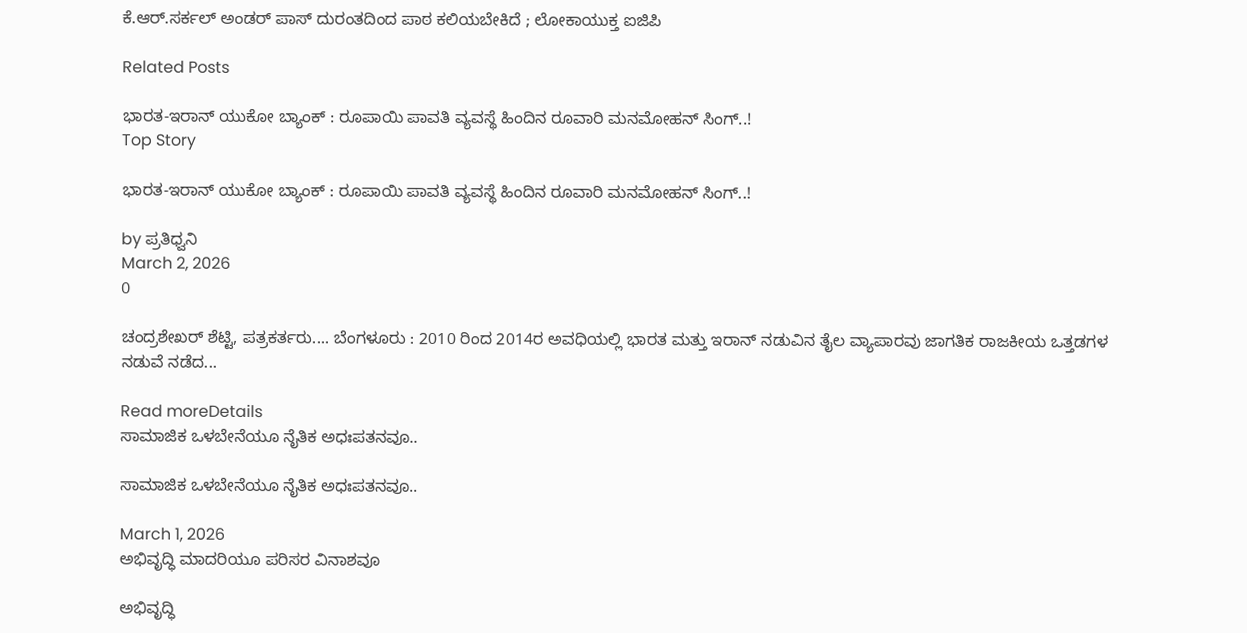ಕೆ.ಆರ್.ಸರ್ಕಲ್ ಅಂಡರ್‌ ಪಾಸ್ ದುರಂತದಿಂದ ಪಾಠ ಕಲಿಯಬೇಕಿದೆ ; ಲೋಕಾಯುಕ್ತ ಐಜಿಪಿ

Related Posts

ಭಾರತ-ಇರಾನ್ ಯುಕೋ ಬ್ಯಾಂಕ್ : ರೂಪಾಯಿ ಪಾವತಿ ವ್ಯವಸ್ಥೆ ಹಿಂದಿನ ರೂವಾರಿ ಮನಮೋಹನ್ ಸಿಂಗ್..!
Top Story

ಭಾರತ-ಇರಾನ್ ಯುಕೋ ಬ್ಯಾಂಕ್ : ರೂಪಾಯಿ ಪಾವತಿ ವ್ಯವಸ್ಥೆ ಹಿಂದಿನ ರೂವಾರಿ ಮನಮೋಹನ್ ಸಿಂಗ್..!

by ಪ್ರತಿಧ್ವನಿ
March 2, 2026
0

ಚಂದ್ರಶೇಖರ್‌ ಶೆಟ್ಟಿ, ಪತ್ರಕರ್ತರು.... ಬೆಂಗಳೂರು : 2010 ರಿಂದ 2014ರ ಅವಧಿಯಲ್ಲಿ ಭಾರತ ಮತ್ತು ಇರಾನ್ ನಡುವಿನ ತೈಲ ವ್ಯಾಪಾರವು ಜಾಗತಿಕ ರಾಜಕೀಯ ಒತ್ತಡಗಳ ನಡುವೆ ನಡೆದ...

Read moreDetails
ಸಾಮಾಜಿಕ ಒಳಬೇನೆಯೂ ನೈತಿಕ ಅಧಃಪತನವೂ..

ಸಾಮಾಜಿಕ ಒಳಬೇನೆಯೂ ನೈತಿಕ ಅಧಃಪತನವೂ..

March 1, 2026
ಅಭಿವೃದ್ಧಿ ಮಾದರಿಯೂ ಪರಿಸರ ವಿನಾಶವೂ

ಅಭಿವೃದ್ಧಿ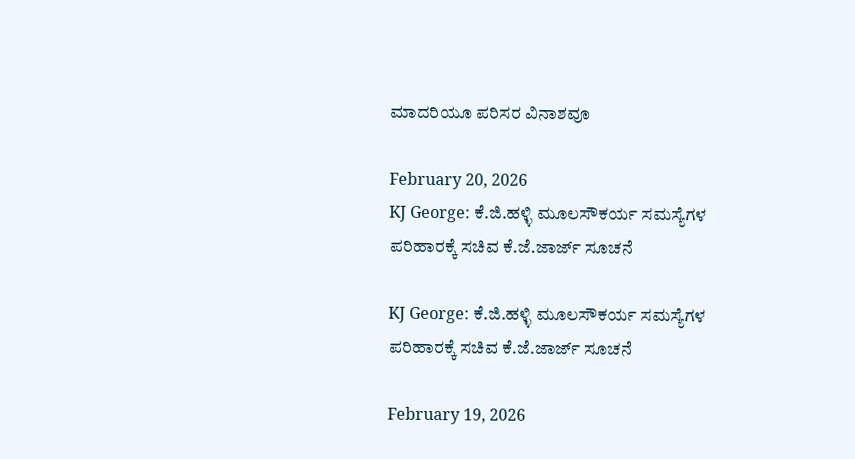ಮಾದರಿಯೂ ಪರಿಸರ ವಿನಾಶವೂ

February 20, 2026
KJ George: ಕೆ.ಜಿ.ಹಳ್ಳಿ ಮೂಲಸೌಕರ್ಯ ಸಮಸ್ಯೆಗಳ ಪರಿಹಾರಕ್ಕೆ ಸಚಿವ ಕೆ.ಜೆ.ಜಾರ್ಜ್ ಸೂಚನೆ

KJ George: ಕೆ.ಜಿ.ಹಳ್ಳಿ ಮೂಲಸೌಕರ್ಯ ಸಮಸ್ಯೆಗಳ ಪರಿಹಾರಕ್ಕೆ ಸಚಿವ ಕೆ.ಜೆ.ಜಾರ್ಜ್ ಸೂಚನೆ

February 19, 2026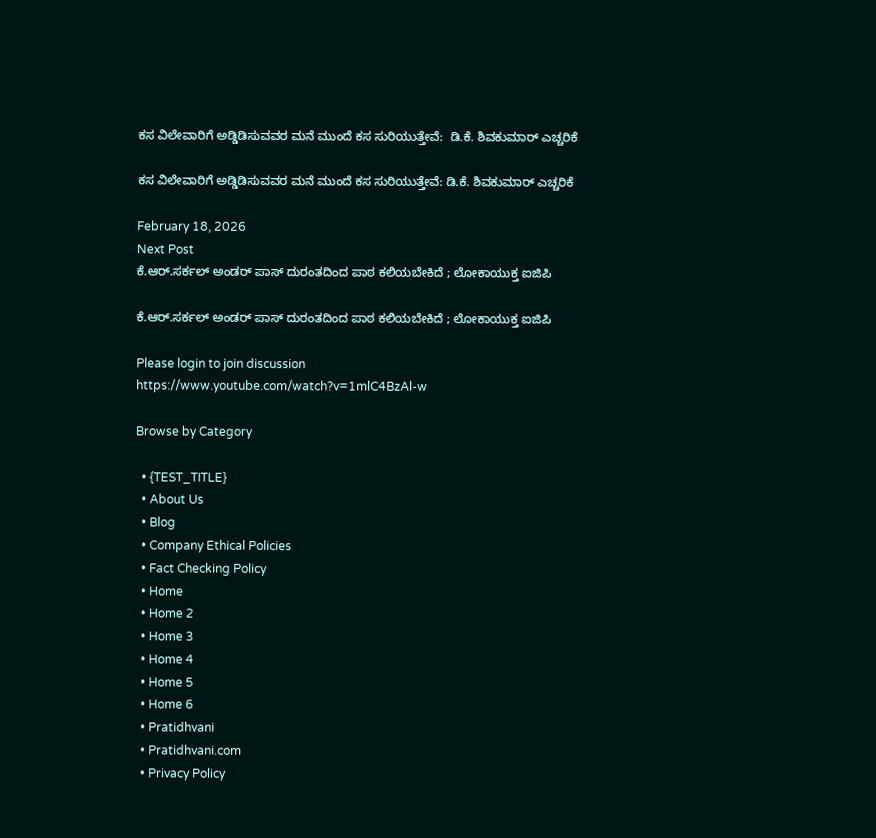ಕಸ ವಿಲೇವಾರಿಗೆ ಅಡ್ಡಿಡಿಸುವವರ ಮನೆ ಮುಂದೆ ಕಸ ಸುರಿಯುತ್ತೇವೆ:  ಡಿ.ಕೆ. ಶಿವಕುಮಾರ್‌ ಎಚ್ಚರಿಕೆ

ಕಸ ವಿಲೇವಾರಿಗೆ ಅಡ್ಡಿಡಿಸುವವರ ಮನೆ ಮುಂದೆ ಕಸ ಸುರಿಯುತ್ತೇವೆ: ಡಿ.ಕೆ. ಶಿವಕುಮಾರ್‌ ಎಚ್ಚರಿಕೆ

February 18, 2026
Next Post
ಕೆ.ಆರ್.ಸರ್ಕಲ್ ಅಂಡರ್‌ ಪಾಸ್ ದುರಂತದಿಂದ ಪಾಠ ಕಲಿಯಬೇಕಿದೆ ; ಲೋಕಾಯುಕ್ತ ಐಜಿಪಿ

ಕೆ.ಆರ್.ಸರ್ಕಲ್ ಅಂಡರ್‌ ಪಾಸ್ ದುರಂತದಿಂದ ಪಾಠ ಕಲಿಯಬೇಕಿದೆ ; ಲೋಕಾಯುಕ್ತ ಐಜಿಪಿ

Please login to join discussion
https://www.youtube.com/watch?v=1mlC4BzAl-w

Browse by Category

  • {TEST_TITLE}
  • About Us
  • Blog
  • Company Ethical Policies
  • Fact Checking Policy
  • Home
  • Home 2
  • Home 3
  • Home 4
  • Home 5
  • Home 6
  • Pratidhvani
  • Pratidhvani.com
  • Privacy Policy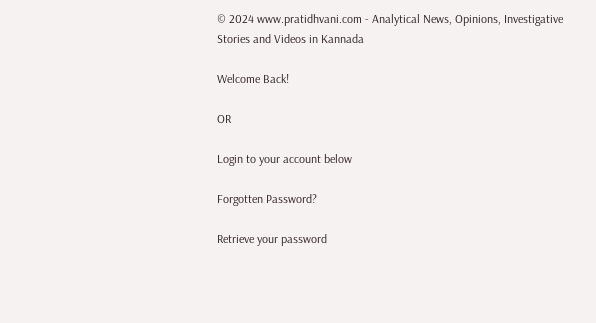© 2024 www.pratidhvani.com - Analytical News, Opinions, Investigative Stories and Videos in Kannada

Welcome Back!

OR

Login to your account below

Forgotten Password?

Retrieve your password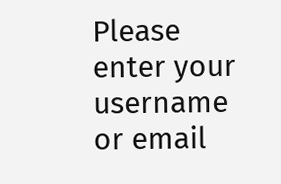Please enter your username or email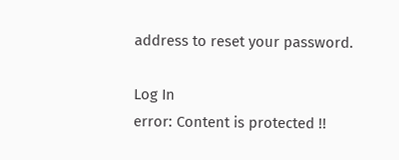address to reset your password.

Log In
error: Content is protected !!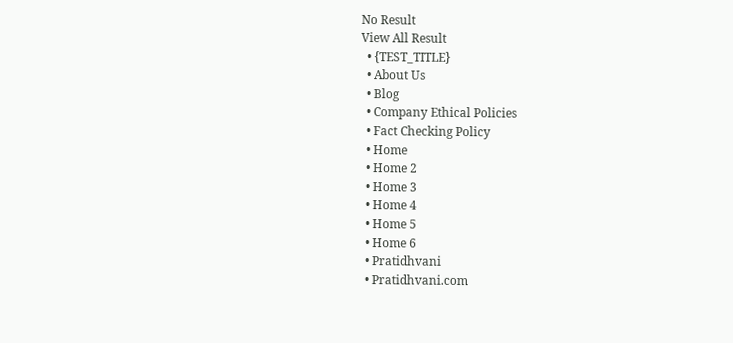No Result
View All Result
  • {TEST_TITLE}
  • About Us
  • Blog
  • Company Ethical Policies
  • Fact Checking Policy
  • Home
  • Home 2
  • Home 3
  • Home 4
  • Home 5
  • Home 6
  • Pratidhvani
  • Pratidhvani.com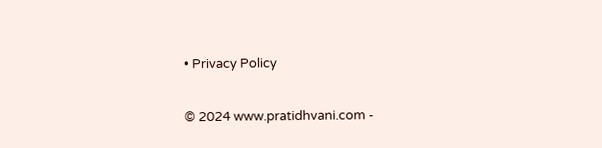• Privacy Policy

© 2024 www.pratidhvani.com -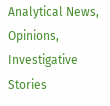Analytical News, Opinions, Investigative Stories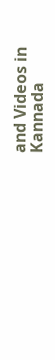and Videos in Kannada